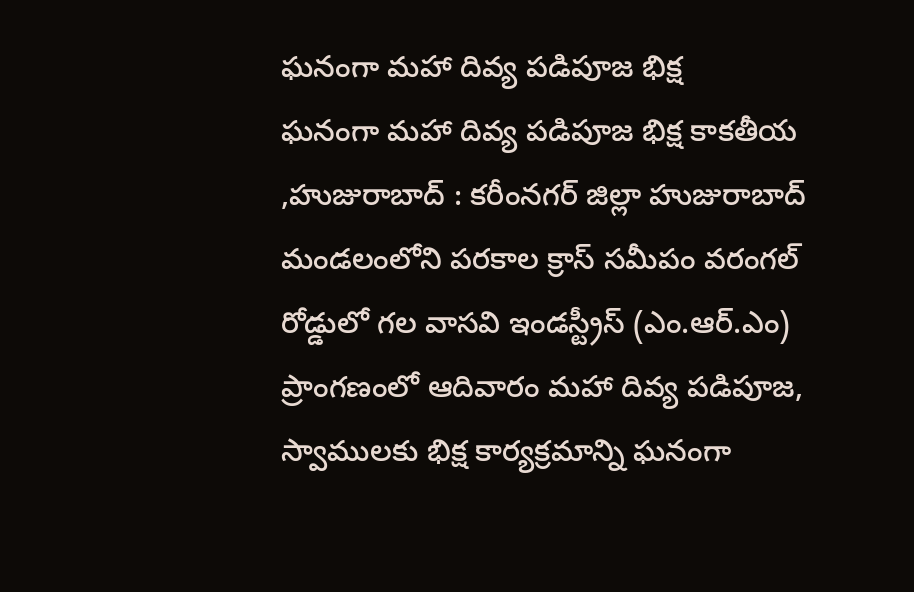ఘనంగా మహా దివ్య పడిపూజ భిక్ష
ఘనంగా మహా దివ్య పడిపూజ భిక్ష కాకతీయ ,హుజురాబాద్ : కరీంనగర్ జిల్లా హుజురాబాద్ మండలంలోని పరకాల క్రాస్ సమీపం వరంగల్ రోడ్డులో గల వాసవి ఇండస్ట్రీస్ (ఎం.ఆర్.ఎం) ప్రాంగణంలో ఆదివారం మహా దివ్య పడిపూజ, స్వాములకు భిక్ష కార్యక్రమాన్ని ఘనంగా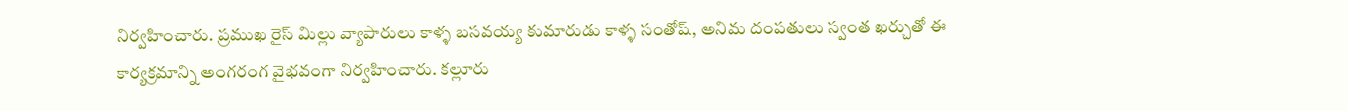నిర్వహించారు. ప్రముఖ రైస్ మిల్లు వ్యాపారులు కాళ్ళ బసవయ్య కుమారుడు కాళ్ళ సంతోష్, అనిమ దంపతులు స్వంత ఖర్చుతో ఈ కార్యక్రమాన్ని అంగరంగ వైభవంగా నిర్వహించారు. కల్లూరు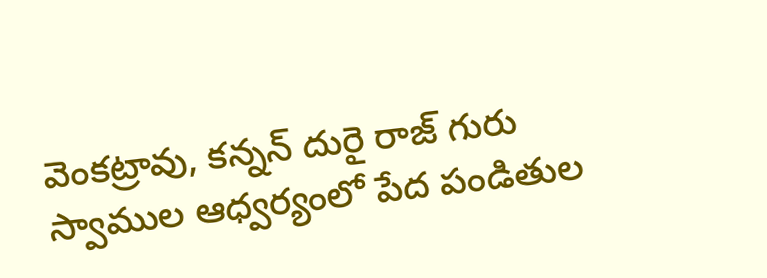వెంకట్రావు, కన్నన్ దురై రాజ్ గురు స్వాముల ఆధ్వర్యంలో పేద పండితుల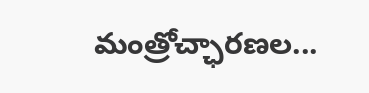మంత్రోచ్ఛారణల...